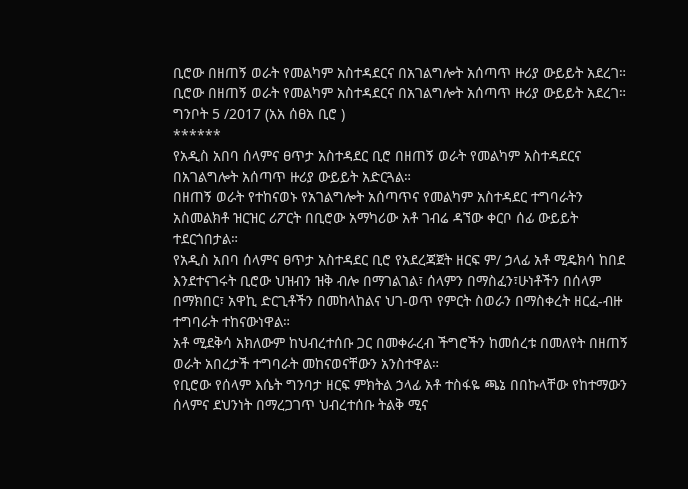ቢሮው በዘጠኝ ወራት የመልካም አስተዳደርና በአገልግሎት አሰጣጥ ዙሪያ ውይይት አደረገ።
ቢሮው በዘጠኝ ወራት የመልካም አስተዳደርና በአገልግሎት አሰጣጥ ዙሪያ ውይይት አደረገ።
ግንቦት 5 /2017 (አአ ሰፀአ ቢሮ )
******
የአዲስ አበባ ሰላምና ፀጥታ አስተዳደር ቢሮ በዘጠኝ ወራት የመልካም አስተዳደርና በአገልግሎት አሰጣጥ ዙሪያ ውይይት አድርጓል።
በዘጠኝ ወራት የተከናወኑ የአገልግሎት አሰጣጥና የመልካም አስተዳደር ተግባራትን አስመልክቶ ዝርዝር ሪፖርት በቢሮው አማካሪው አቶ ገብሬ ዳኘው ቀርቦ ሰፊ ውይይት ተደርጎበታል።
የአዲስ አበባ ሰላምና ፀጥታ አስተዳደር ቢሮ የአደረጃጀት ዘርፍ ም/ ኃላፊ አቶ ሚዴክሳ ከበደ እንደተናገሩት ቢሮው ህዝብን ዝቅ ብሎ በማገልገል፣ ሰላምን በማስፈን፣ሁነቶችን በሰላም በማክበር፣ አዋኪ ድርጊቶችን በመከላከልና ህገ-ወጥ የምርት ስወራን በማስቀረት ዘርፈ-ብዙ ተግባራት ተከናውነዋል።
አቶ ሚደቅሳ አክለውም ከህብረተሰቡ ጋር በመቀራረብ ችግሮችን ከመሰረቱ በመለየት በዘጠኝ ወራት አበረታች ተግባራት መከናወናቸውን አንስተዋል።
የቢሮው የሰላም እሴት ግንባታ ዘርፍ ምክትል ኃላፊ አቶ ተስፋዬ ጫኔ በበኩላቸው የከተማውን ሰላምና ደህንነት በማረጋገጥ ህብረተሰቡ ትልቅ ሚና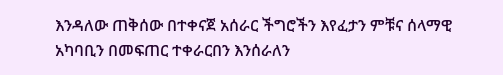እንዳለው ጠቅሰው በተቀናጀ አሰራር ችግሮችን እየፈታን ምቹና ሰላማዊ አካባቢን በመፍጠር ተቀራርበን እንሰራለን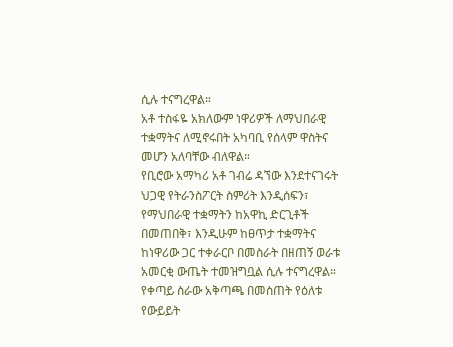ሲሉ ተናግረዋል።
አቶ ተስፋዬ አክለውም ነዋሪዎች ለማህበራዊ ተቋማትና ለሚኖሩበት አካባቢ የሰላም ዋስትና መሆን አለባቸው ብለዋል።
የቢሮው አማካሪ አቶ ገብሬ ዳኘው እንደተናገሩት ህጋዊ የትራንስፖርት ስምሪት እንዲሰፍን፣ የማህበራዊ ተቋማትን ከአዋኪ ድርጊቶች በመጠበቅ፣ እንዲሁም ከፀጥታ ተቋማትና ከነዋሪው ጋር ተቀራርቦ በመስራት በዘጠኝ ወራቱ አመርቂ ውጤት ተመዝግቧል ሲሉ ተናግረዋል።
የቀጣይ ስራው አቅጣጫ በመስጠት የዕለቱ የውይይት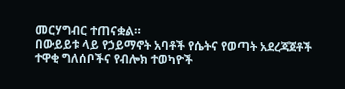መርሃግብር ተጠናቋል።
በውይይቱ ላይ የኃይማኖት አባቶች የሴትና የወጣት አደረጃጀቶች ተዋቂ ግለሰቦችና የብሎክ ተወካዮች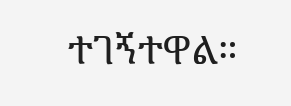ተገኝተዋል።